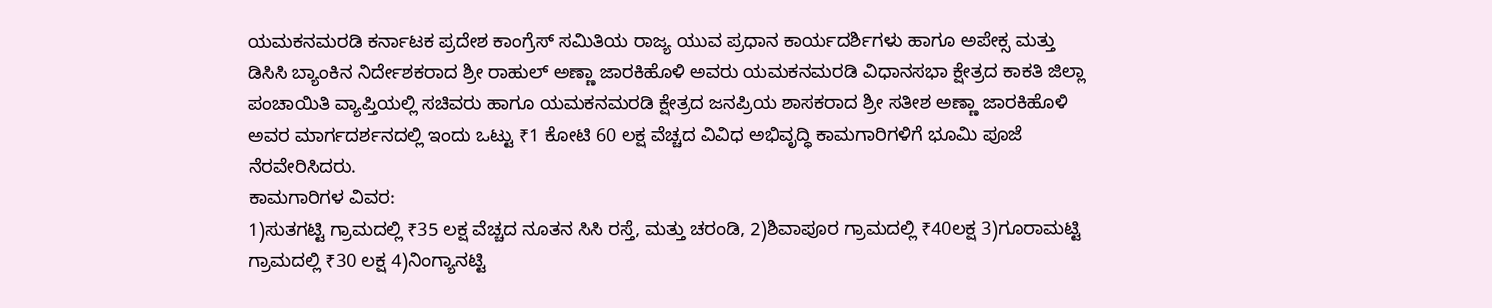ಯಮಕನಮರಡಿ ಕರ್ನಾಟಕ ಪ್ರದೇಶ ಕಾಂಗ್ರೆಸ್ ಸಮಿತಿಯ ರಾಜ್ಯ ಯುವ ಪ್ರಧಾನ ಕಾರ್ಯದರ್ಶಿಗಳು ಹಾಗೂ ಅಪೇಕ್ಸ ಮತ್ತು ಡಿಸಿಸಿ ಬ್ಯಾಂಕಿನ ನಿರ್ದೇಶಕರಾದ ಶ್ರೀ ರಾಹುಲ್ ಅಣ್ಣಾ ಜಾರಕಿಹೊಳಿ ಅವರು ಯಮಕನಮರಡಿ ವಿಧಾನಸಭಾ ಕ್ಷೇತ್ರದ ಕಾಕತಿ ಜಿಲ್ಲಾ ಪಂಚಾಯಿತಿ ವ್ಯಾಪ್ತಿಯಲ್ಲಿ ಸಚಿವರು ಹಾಗೂ ಯಮಕನಮರಡಿ ಕ್ಷೇತ್ರದ ಜನಪ್ರಿಯ ಶಾಸಕರಾದ ಶ್ರೀ ಸತೀಶ ಅಣ್ಣಾ ಜಾರಕಿಹೊಳಿ ಅವರ ಮಾರ್ಗದರ್ಶನದಲ್ಲಿ ಇಂದು ಒಟ್ಟು ₹1 ಕೋಟಿ 60 ಲಕ್ಷ ವೆಚ್ಚದ ವಿವಿಧ ಅಭಿವೃದ್ಧಿ ಕಾಮಗಾರಿಗಳಿಗೆ ಭೂಮಿ ಪೂಜೆ ನೆರವೇರಿಸಿದರು.
ಕಾಮಗಾರಿಗಳ ವಿವರ:
1)ಸುತಗಟ್ಟಿ ಗ್ರಾಮದಲ್ಲಿ ₹35 ಲಕ್ಷ ವೆಚ್ಚದ ನೂತನ ಸಿಸಿ ರಸ್ತೆ, ಮತ್ತು ಚರಂಡಿ, 2)ಶಿವಾಪೂರ ಗ್ರಾಮದಲ್ಲಿ ₹40ಲಕ್ಷ 3)ಗೂರಾಮಟ್ಟಿ ಗ್ರಾಮದಲ್ಲಿ ₹30 ಲಕ್ಷ 4)ನಿಂಗ್ಯಾನಟ್ಟಿ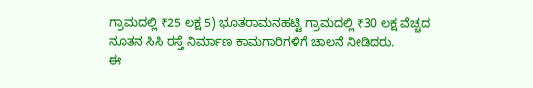ಗ್ರಾಮದಲ್ಲಿ ₹25 ಲಕ್ಷ 5) ಭೂತರಾಮನಹಟ್ಟಿ ಗ್ರಾಮದಲ್ಲಿ ₹30 ಲಕ್ಷ ವೆಚ್ಚದ ನೂತನ ಸಿಸಿ ರಸ್ತೆ ನಿರ್ಮಾಣ ಕಾಮಗಾರಿಗಳಿಗೆ ಚಾಲನೆ ನೀಡಿದರು.
ಈ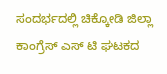ಸಂದರ್ಭದಲ್ಲಿ ಚಿಕ್ಕೋಡಿ ಜಿಲ್ಲಾ ಕಾಂಗ್ರೆಸ್ ಎಸ್ ಟಿ ಘಟಕದ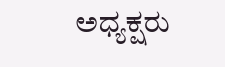ಅಧ್ಯಕ್ಷರು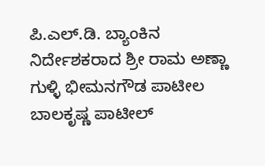ಪಿ.ಎಲ್.ಡಿ. ಬ್ಯಾಂಕಿನ ನಿರ್ದೇಶಕರಾದ ಶ್ರೀ ರಾಮ ಅಣ್ಣಾ ಗುಳ್ಳಿ ಭೀಮನಗೌಡ ಪಾಟೀಲ ಬಾಲಕೃಷ್ಣ ಪಾಟೀಲ್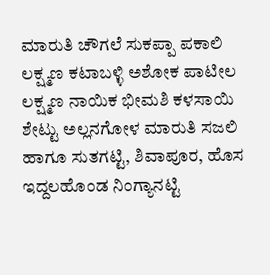ಮಾರುತಿ ಚೌಗಲೆ ಸುಕಪ್ಪಾ ಪಕಾಲಿ ಲಕ್ಷ್ಮಣ ಕಟಾಬಳ್ಳಿ ಅಶೋಕ ಪಾಟೀಲ ಲಕ್ಷ್ಮಣ ನಾಯಿಕ ಭೀಮಶಿ ಕಳಸಾಯಿ ಶೇಟ್ಟು ಅಲ್ಲನಗೋಳ ಮಾರುತಿ ಸಜಲಿ ಹಾಗೂ ಸುತಗಟ್ಟಿ, ಶಿವಾಪೂರ, ಹೊಸ ಇದ್ದಲಹೊಂಡ ನಿಂಗ್ಯಾನಟ್ಟಿ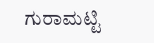ಗುರಾಮಟ್ಟಿ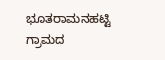ಭೂತರಾಮನಹಟ್ಟಿ ಗ್ರಾಮದ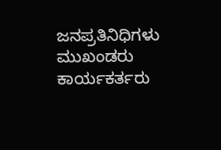ಜನಪ್ರತಿನಿಧಿಗಳು ಮುಖಂಡರು ಕಾರ್ಯಕರ್ತರು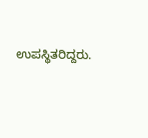ಉಪಸ್ಥಿತರಿದ್ದರು.